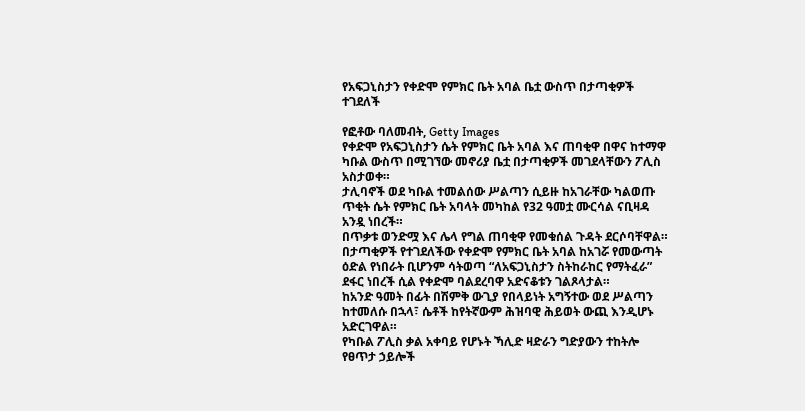የአፍጋኒስታን የቀድሞ የምክር ቤት አባል ቤቷ ውስጥ በታጣቂዎች ተገደለች

የፎቶው ባለመብት, Getty Images
የቀድሞ የአፍጋኒስታን ሴት የምክር ቤት አባል እና ጠባቂዋ በዋና ከተማዋ ካቡል ውስጥ በሚገኘው መኖሪያ ቤቷ በታጣቂዎች መገደላቸውን ፖሊስ አስታወቀ።
ታሊባኖች ወደ ካቡል ተመልሰው ሥልጣን ሲይዙ ከአገራቸው ካልወጡ ጥቂት ሴት የምክር ቤት አባላት መካከል የ32 ዓመቷ ሙርሳል ናቢዛዳ አንዷ ነበረች።
በጥቃቱ ወንድሟ እና ሌላ የግል ጠባቂዋ የመቁሰል ጉዳት ደርሶባቸዋል።
በታጣቂዎች የተገደለችው የቀድሞ የምክር ቤት አባል ከአገሯ የመውጣት ዕድል የነበራት ቢሆንም ሳትወጣ “ለአፍጋኒስታን ስትከራከር የማትፈራ” ደፋር ነበረች ሲል የቀድሞ ባልደረባዋ አድናቆቱን ገልጾላታል።
ከአንድ ዓመት በፊት በሽምቅ ውጊያ የበላይነት አግኝተው ወደ ሥልጣን ከተመለሱ በኋላ፣ ሴቶች ከየትኛውም ሕዝባዊ ሕይወት ውጪ እንዲሆኑ አድርገዋል።
የካቡል ፖሊስ ቃል አቀባይ የሆኑት ኻሊድ ዛድራን ግድያውን ተከትሎ የፀጥታ ኃይሎች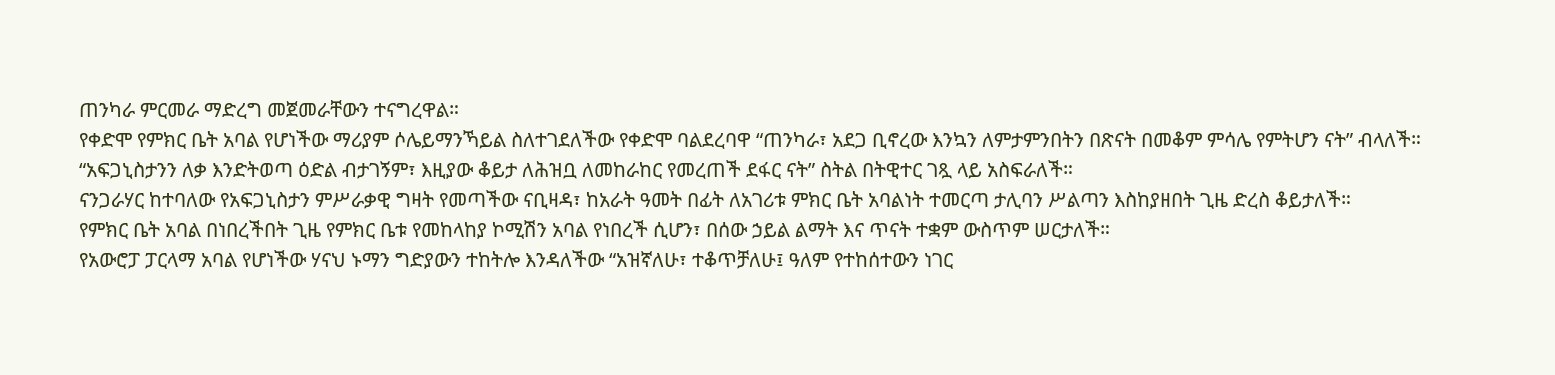ጠንካራ ምርመራ ማድረግ መጀመራቸውን ተናግረዋል።
የቀድሞ የምክር ቤት አባል የሆነችው ማሪያም ሶሌይማንኻይል ስለተገደለችው የቀድሞ ባልደረባዋ “ጠንካራ፣ አደጋ ቢኖረው እንኳን ለምታምንበትን በጽናት በመቆም ምሳሌ የምትሆን ናት” ብላለች።
“አፍጋኒስታንን ለቃ እንድትወጣ ዕድል ብታገኝም፣ እዚያው ቆይታ ለሕዝቧ ለመከራከር የመረጠች ደፋር ናት” ስትል በትዊተር ገጿ ላይ አስፍራለች።
ናንጋራሃር ከተባለው የአፍጋኒስታን ምሥራቃዊ ግዛት የመጣችው ናቢዛዳ፣ ከአራት ዓመት በፊት ለአገሪቱ ምክር ቤት አባልነት ተመርጣ ታሊባን ሥልጣን እስከያዘበት ጊዜ ድረስ ቆይታለች።
የምክር ቤት አባል በነበረችበት ጊዜ የምክር ቤቱ የመከላከያ ኮሚሽን አባል የነበረች ሲሆን፣ በሰው ኃይል ልማት እና ጥናት ተቋም ውስጥም ሠርታለች።
የአውሮፓ ፓርላማ አባል የሆነችው ሃናህ ኑማን ግድያውን ተከትሎ እንዳለችው “አዝኛለሁ፣ ተቆጥቻለሁ፤ ዓለም የተከሰተውን ነገር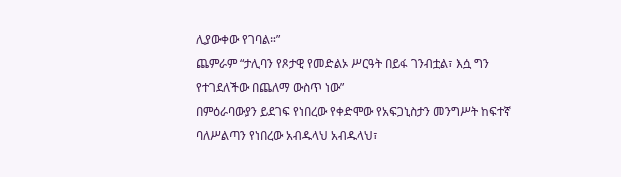ሊያውቀው የገባል።”
ጨምራም “ታሊባን የጾታዊ የመድልኦ ሥርዓት በይፋ ገንብቷል፣ እሷ ግን የተገደለችው በጨለማ ውስጥ ነው”
በምዕራባውያን ይደገፍ የነበረው የቀድሞው የአፍጋኒስታን መንግሥት ከፍተኛ ባለሥልጣን የነበረው አብዱላህ አብዱላህ፣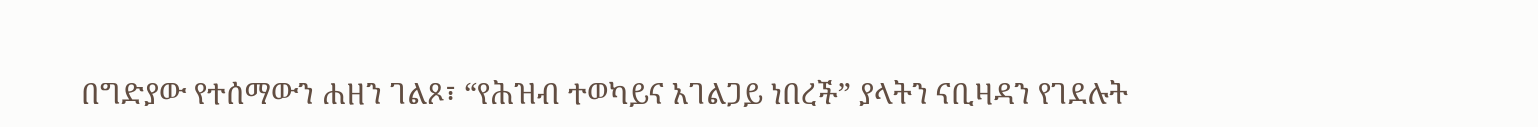በግድያው የተሰማውን ሐዘን ገልጾ፣ “የሕዝብ ተወካይና አገልጋይ ነበረች” ያላትን ናቢዛዳን የገደሉት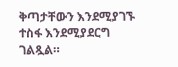ቅጣታቸውን እንደሚያገኙ ተስፋ እንደሚያደርግ ገልጿል።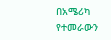በአሜሪካ የተመራውን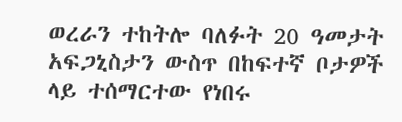ወረራን ተከትሎ ባለፉት 20 ዓመታት አፍጋኒስታን ውስጥ በከፍተኛ ቦታዎች ላይ ተሰማርተው የነበሩ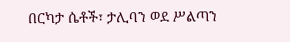በርካታ ሴቶች፣ ታሊባን ወደ ሥልጣን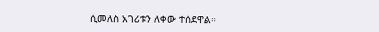ሲመለስ አገሪቱን ለቀው ተሰደዋል።